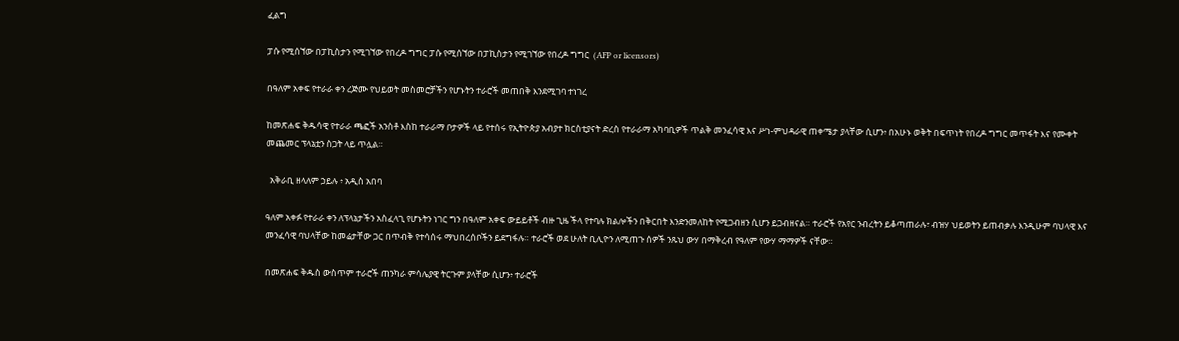ፈልግ

ፓሱ የሚሰኘው በፓኪስታን የሚገኘው የበረዶ ግግር ፓሱ የሚሰኘው በፓኪስታን የሚገኘው የበረዶ ግግር  (AFP or licensors)

በዓለም አቀፍ የተራራ ቀን ረጅሙ የህይወት መስመሮቻችን የሆኑትን ተራሮች መጠበቅ እንደሚገባ ተነገረ

ከመጽሐፍ ቅዱሳዊ የተራራ ጫፎች አንስቶ እስከ ተራራማ ቦታዎች ላይ የተሰሩ የኢትዮጵያ አብያተ ክርስቲያናት ድረስ የተራራማ አካባቢዎች ጥልቅ መንፈሳዊ እና ሥነ-ምህዳራዊ ጠቀሜታ ያላቸው ሲሆን፥ በአሁኑ ወቅት በፍጥነት የበረዶ ግግር መጥፋት እና የሙቀት መጨመር ፕላኔቷን ስጋት ላይ ጥሏል።

  አቅራቢ ዘላለም ኃይሉ ፥ አዲስ አበባ

ዓለም አቀፉ የተራራ ቀን ለፕላኔታችን አስፈላጊ የሆኑትን ነገር ግን በዓለም አቀፍ ውይይቶች ብዙ ጊዜ ችላ የተባሉ ክልሎችን በቅርበት እንድንመለከት የሚጋብዘን ሲሆን ይጋብዘናል። ተራሮች የአየር ንብረትን ይቆጣጠራሉ፣ ብዝሃ ህይወትን ይጠብቃሉ እንዲሁም ባህላዊ እና መንፈሳዊ ባህላቸው ከመሬታቸው ጋር በጥብቅ የተሳሰሩ ማህበረሰቦችን ይደግፋሉ። ተራሮች ወደ ሁለት ቢሊዮን ለሚጠጉ ሰዎች ንጹህ ውሃ በማቅረብ የዓለም የውሃ ማማዎች ናቸው።

በመጽሐፍ ቅዱስ ውስጥም ተራሮች ጠንካራ ምሳሌያዊ ትርጉም ያላቸው ሲሆን፥ ተራሮች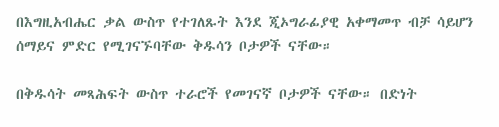በእግዚአብሔር ቃል ውስጥ የተገለጹት እንደ ጂኦግራፊያዊ አቀማመጥ ብቻ ሳይሆን ሰማይና ምድር የሚገናኙባቸው ቅዱሳን ቦታዎች ናቸው።

በቅዱሳት መጻሕፍት ውስጥ ተራሮች የመገናኛ ቦታዎች ናቸው። በድነት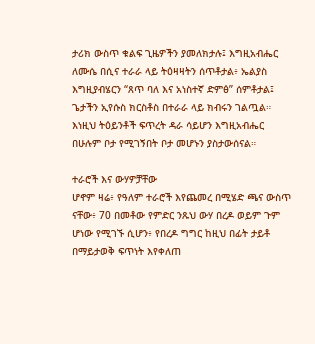ታሪክ ውስጥ ቁልፍ ጊዜዎችን ያመለክታሉ፤ እግዚአብሔር ለሙሴ በሲና ተራራ ላይ ትዕዛዛትን ሰጥቶታል፥ ኤልያስ እግዚያብሄርን “ጸጥ ባለ እና አነስተኛ ድምፅ” ሰምቶታል፤ ጌታችን ኢየሱስ ክርስቶስ በተራራ ላይ ክብሩን ገልጧል። እነዚህ ትዕይንቶች ፍጥረት ዳራ ሳይሆን እግዚአብሔር በሁሉም ቦታ የሚገኝበት ቦታ መሆኑን ያስታውሰናል።

ተራሮች እና ውሃዎቻቸው
ሆኖም ዛሬ፥ የዓለም ተራሮች እየጨመረ በሚሄድ ጫና ውስጥ ናቸው፥ 70 በመቶው የምድር ንጹህ ውሃ በረዶ ወይም ጉም ሆነው የሚገኙ ሲሆን፥ የበረዶ ግግር ከዚህ በፊት ታይቶ በማይታወቅ ፍጥነት እየቀለጠ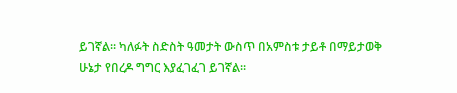ይገኛል። ካለፉት ስድስት ዓመታት ውስጥ በአምስቱ ታይቶ በማይታወቅ ሁኔታ የበረዶ ግግር እያፈገፈገ ይገኛል።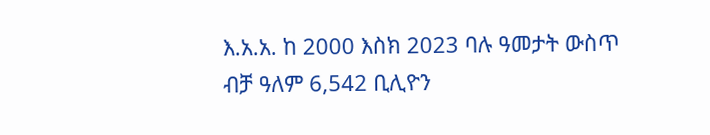እ.አ.አ. ከ 2000 እስክ 2023 ባሉ ዓመታት ውስጥ ብቻ ዓለም 6,542 ቢሊዮን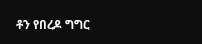ቶን የበረዶ ግግር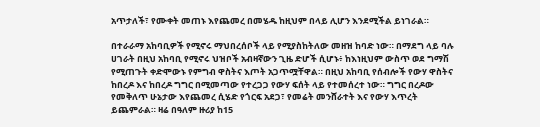አጥታለች፣ የሙቀት መጠኑ እየጨመረ በመሄዱ ከዚህም በላይ ሊሆን እንደሚችል ይነገራል።

በተራራማ አከባቢዎች የሚኖሩ ማህበረሰቦች ላይ የሚያስከትለው መዘዝ ከባድ ነው። በማደግ ላይ ባሉ ሀገራት በዚህ አከባቢ የሚኖሩ ህዝቦች አብዛኛውን ጊዜ ድሆች ሲሆኑ፥ ከእነዚህም ውስጥ ወደ ግማሽ የሚጠጉት ቀድሞውኑ የምግብ ዋስትና እጦት አጋጥሟቸዋል። በዚህ አከባቢ የሰብሎች የውሃ ዋስትና ከበረዶ እና ከበረዶ ግግር በሚመጣው የተረጋጋ የውሃ ፍሰት ላይ የተመሰረተ ነው። ግግር በረዶው የመቅለጥ ሁኔታው እየጨመረ ሲሄድ የጎርፍ አደጋ፣ የመሬት መንሸራተት እና የውሃ እጥረት ይጨምራል። ዛሬ በዓለም ዙሪያ ከ15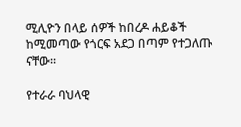ሚሊዮን በላይ ሰዎች ከበረዶ ሐይቆች ከሚመጣው የጎርፍ አደጋ በጣም የተጋለጡ ናቸው።

የተራራ ባህላዊ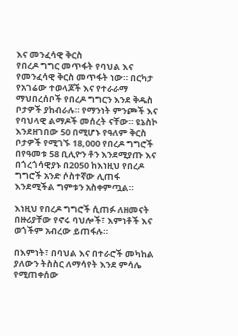እና መንፈሳዊ ቅርስ
የበረዶ ግግር መጥፋት የባህል እና የመንፈሳዊ ቅርስ መጥፋት ነው። በርካታ የአገሬው ተወላጆች እና የተራራማ ማህበረሰቦች የበረዶ ግግርን እንደ ቅዱስ ቦታዎች ያከብራሉ። የማንነት ምንጮች እና የባህላዊ ልማዶች መሰረት ናቸው። ዩኔስኮ እንደዘገበው 50 በሚሆኑ የዓለም ቅርስ ቦታዎች የሚገኙ 18,000 የበረዶ ግግሮች በየዓመቱ 58 ቢሊዮን ቶን እንደሚያጡ እና በጎረጎሳዊያኑ በ2050 ከእነዚህ የበረዶ ግግሮች አንድ ሶስተኛው ሊጠፋ እንደሚችል ግምቱን አስቀምጧል።

እነዚህ የበረዶ ግግሮች ሲጠፉ ለዘመናት በዙሪያቸው የኖሩ ባህሎች፣ እምነቶች እና ወጎችም አብረው ይጠፋሉ።

በእምነት፣ በባህል እና በተራሮች መካከል ያለውን ትስስር ለማሳየት እንደ ምሳሌ የሚጠቀሰው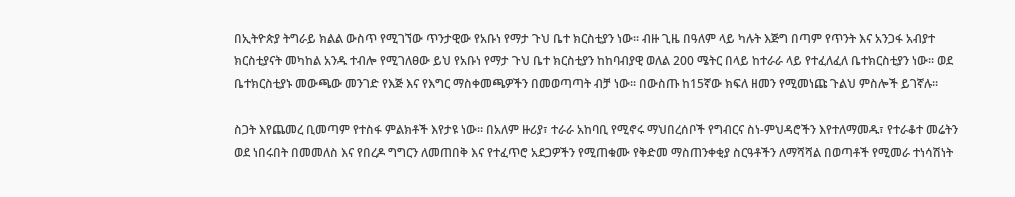በኢትዮጵያ ትግራይ ክልል ውስጥ የሚገኘው ጥንታዊው የአቡነ የማታ ጉህ ቤተ ክርስቲያን ነው። ብዙ ጊዜ በዓለም ላይ ካሉት እጅግ በጣም የጥንት እና አንጋፋ አብያተ ክርስቲያናት መካከል አንዱ ተብሎ የሚገለፀው ይህ የአቡነ የማታ ጉህ ቤተ ክርስቲያን ከከባብያዊ ወለል 200 ሜትር በላይ ከተራራ ላይ የተፈለፈለ ቤተክርስቲያን ነው። ወደ ቤተክርስቲያኑ መውጫው መንገድ የእጅ እና የእግር ማስቀመጫዎችን በመወጣጣት ብቻ ነው። በውስጡ ከ15ኛው ክፍለ ዘመን የሚመነጩ ጉልህ ምስሎች ይገኛሉ።

ስጋት እየጨመረ ቢመጣም የተስፋ ምልክቶች እየታዩ ነው። በአለም ዙሪያ፣ ተራራ አከባቢ የሚኖሩ ማህበረሰቦች የግብርና ስነ-ምህዳሮችን እየተለማመዱ፣ የተራቆተ መሬትን ወደ ነበሩበት በመመለስ እና የበረዶ ግግርን ለመጠበቅ እና የተፈጥሮ አደጋዎችን የሚጠቁሙ የቅድመ ማስጠንቀቂያ ስርዓቶችን ለማሻሻል በወጣቶች የሚመራ ተነሳሽነት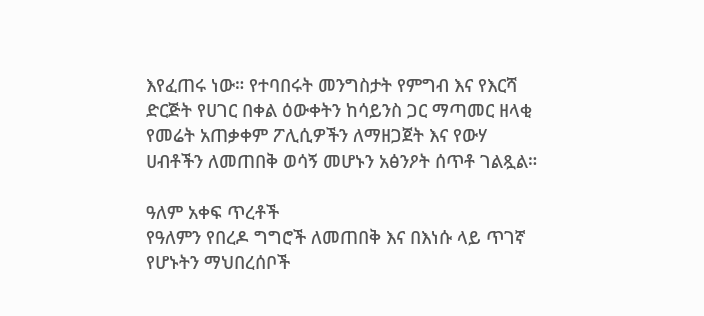እየፈጠሩ ነው። የተባበሩት መንግስታት የምግብ እና የእርሻ ድርጅት የሀገር በቀል ዕውቀትን ከሳይንስ ጋር ማጣመር ዘላቂ የመሬት አጠቃቀም ፖሊሲዎችን ለማዘጋጀት እና የውሃ ሀብቶችን ለመጠበቅ ወሳኝ መሆኑን አፅንዖት ሰጥቶ ገልጿል።

ዓለም አቀፍ ጥረቶች
የዓለምን የበረዶ ግግሮች ለመጠበቅ እና በእነሱ ላይ ጥገኛ የሆኑትን ማህበረሰቦች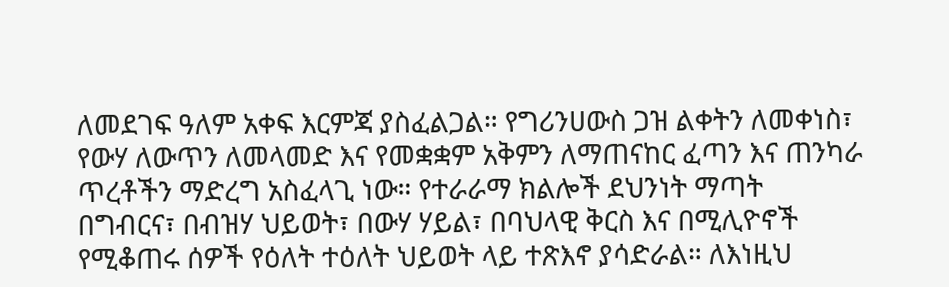ለመደገፍ ዓለም አቀፍ እርምጃ ያስፈልጋል። የግሪንሀውስ ጋዝ ልቀትን ለመቀነስ፣ የውሃ ለውጥን ለመላመድ እና የመቋቋም አቅምን ለማጠናከር ፈጣን እና ጠንካራ ጥረቶችን ማድረግ አስፈላጊ ነው። የተራራማ ክልሎች ደህንነት ማጣት በግብርና፣ በብዝሃ ህይወት፣ በውሃ ሃይል፣ በባህላዊ ቅርስ እና በሚሊዮኖች የሚቆጠሩ ሰዎች የዕለት ተዕለት ህይወት ላይ ተጽእኖ ያሳድራል። ለእነዚህ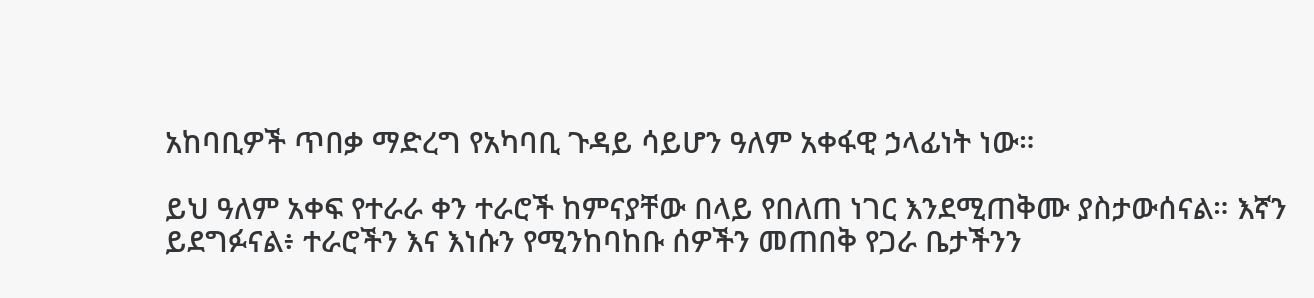አከባቢዎች ጥበቃ ማድረግ የአካባቢ ጉዳይ ሳይሆን ዓለም አቀፋዊ ኃላፊነት ነው።

ይህ ዓለም አቀፍ የተራራ ቀን ተራሮች ከምናያቸው በላይ የበለጠ ነገር እንደሚጠቅሙ ያስታውሰናል። እኛን ይደግፉናል፥ ተራሮችን እና እነሱን የሚንከባከቡ ሰዎችን መጠበቅ የጋራ ቤታችንን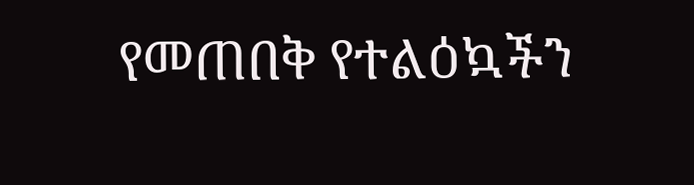የመጠበቅ የተልዕኳችን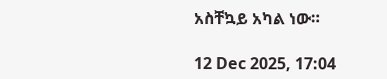አስቸኳይ አካል ነው።

12 Dec 2025, 17:04